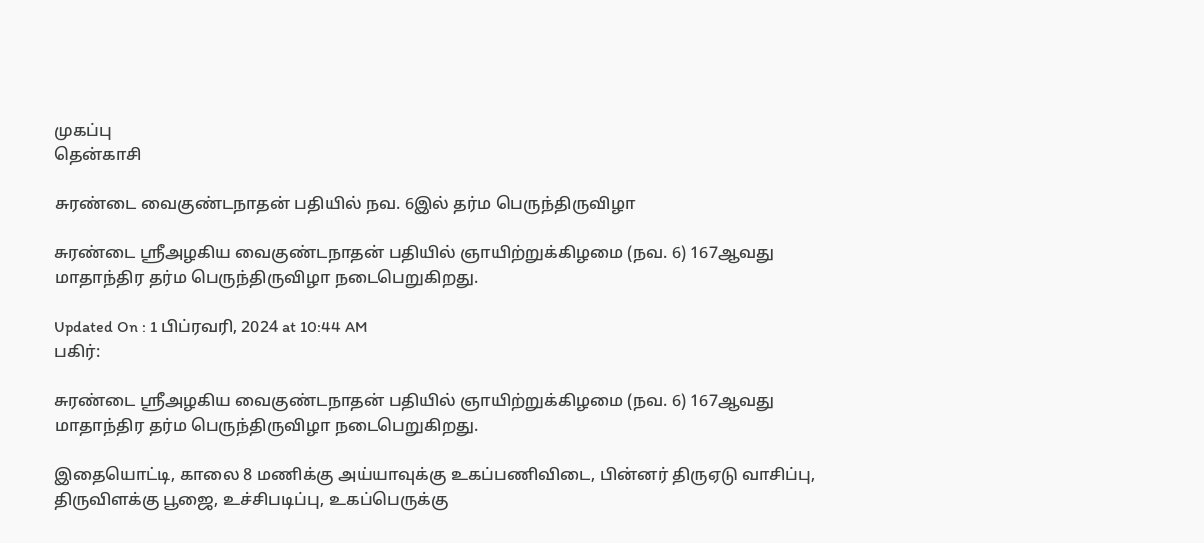முகப்பு
தென்காசி

சுரண்டை வைகுண்டநாதன் பதியில் நவ. 6இல் தர்ம பெருந்திருவிழா

சுரண்டை ஸ்ரீஅழகிய வைகுண்டநாதன் பதியில் ஞாயிற்றுக்கிழமை (நவ. 6) 167ஆவது மாதாந்திர தர்ம பெருந்திருவிழா நடைபெறுகிறது.

Updated On : 1 பிப்ரவரி, 2024 at 10:44 AM
பகிர்:

சுரண்டை ஸ்ரீஅழகிய வைகுண்டநாதன் பதியில் ஞாயிற்றுக்கிழமை (நவ. 6) 167ஆவது மாதாந்திர தர்ம பெருந்திருவிழா நடைபெறுகிறது.

இதையொட்டி, காலை 8 மணிக்கு அய்யாவுக்கு உகப்பணிவிடை, பின்னர் திருஏடு வாசிப்பு, திருவிளக்கு பூஜை, உச்சிபடிப்பு, உகப்பெருக்கு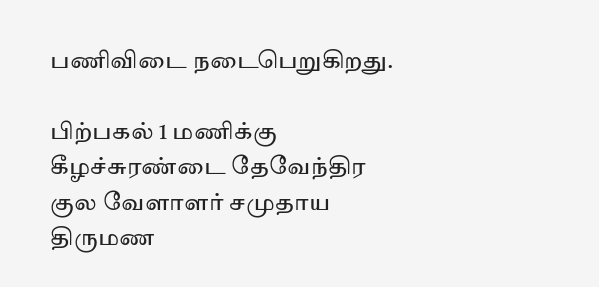பணிவிடை நடைபெறுகிறது.

பிற்பகல் 1 மணிக்கு கீழச்சுரண்டை தேவேந்திர குல வேளாளர் சமுதாய திருமண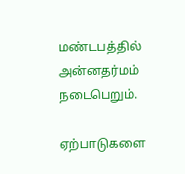மண்டபத்தில் அன்னதர்மம் நடைபெறும்.

ஏற்பாடுகளை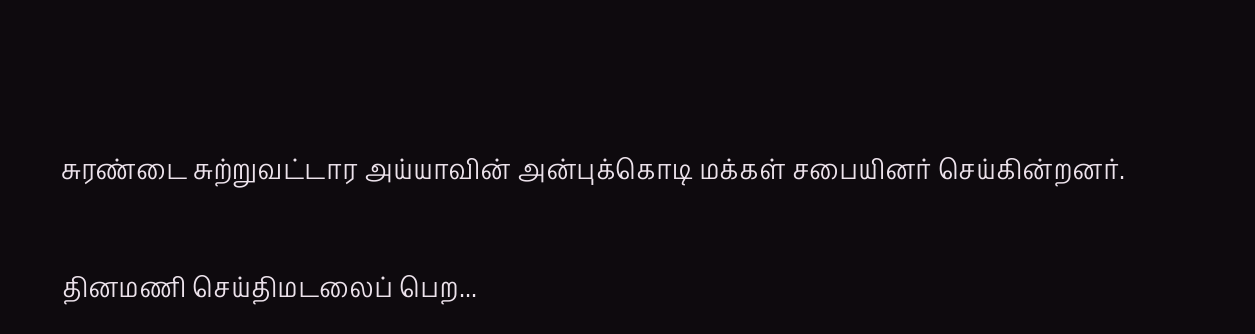சுரண்டை சுற்றுவட்டார அய்யாவின் அன்புக்கொடி மக்கள் சபையினர் செய்கின்றனர்.

தினமணி செய்திமடலைப் பெற...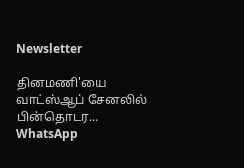Newsletter

தினமணி'யை வாட்ஸ்ஆப் சேனலில் பின்தொடர... WhatsApp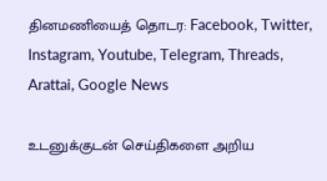தினமணியைத் தொடர: Facebook, Twitter, Instagram, Youtube, Telegram, Threads, Arattai, Google News

உடனுக்குடன் செய்திகளை அறிய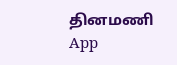தினமணி App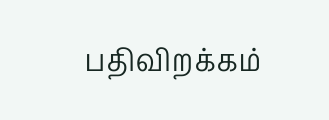பதிவிறக்கம்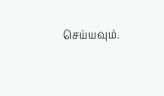செய்யவும்.